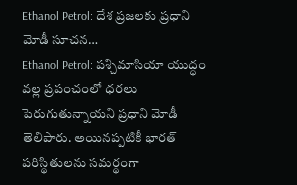Ethanol Petrol: దేశ ప్రజలకు ప్రధాని మోడీ సూచన…
Ethanol Petrol: పశ్చిమాసియా యుద్ధం వల్ల ప్రపంచంలో ధరలు పెరుగుతున్నాయని ప్రధాని మోడీ తెలిపారు. అయినప్పటికీ భారత్ పరిస్థితులను సమర్థంగా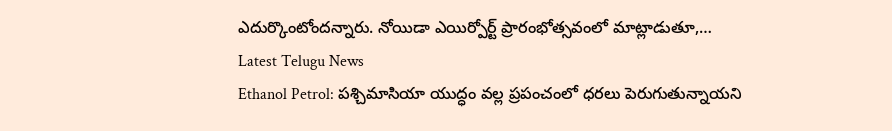ఎదుర్కొంటోందన్నారు. నోయిడా ఎయిర్పోర్ట్ ప్రారంభోత్సవంలో మాట్లాడుతూ,…
Latest Telugu News
Ethanol Petrol: పశ్చిమాసియా యుద్ధం వల్ల ప్రపంచంలో ధరలు పెరుగుతున్నాయని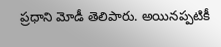ప్రధాని మోడీ తెలిపారు. అయినప్పటికీ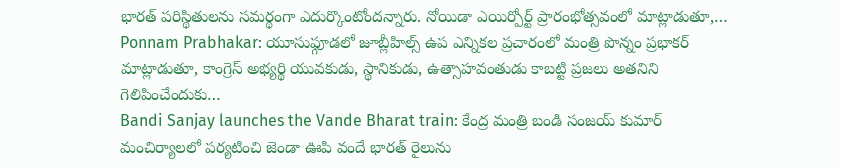భారత్ పరిస్థితులను సమర్థంగా ఎదుర్కొంటోందన్నారు. నోయిడా ఎయిర్పోర్ట్ ప్రారంభోత్సవంలో మాట్లాడుతూ,…
Ponnam Prabhakar: యూసుఫ్గూడలో జూబ్లీహిల్స్ ఉప ఎన్నికల ప్రచారంలో మంత్రి పొన్నం ప్రభాకర్ మాట్లాడుతూ, కాంగ్రెస్ అభ్యర్థి యువకుడు, స్థానికుడు, ఉత్సాహవంతుడు కాబట్టి ప్రజలు అతనిని గెలిపించేందుకు…
Bandi Sanjay launches the Vande Bharat train: కేంద్ర మంత్రి బండి సంజయ్ కుమార్ మంచిర్యాలలో పర్యటించి జెండా ఊపి వందే భారత్ రైలును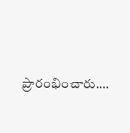ప్రారంభించారు.…